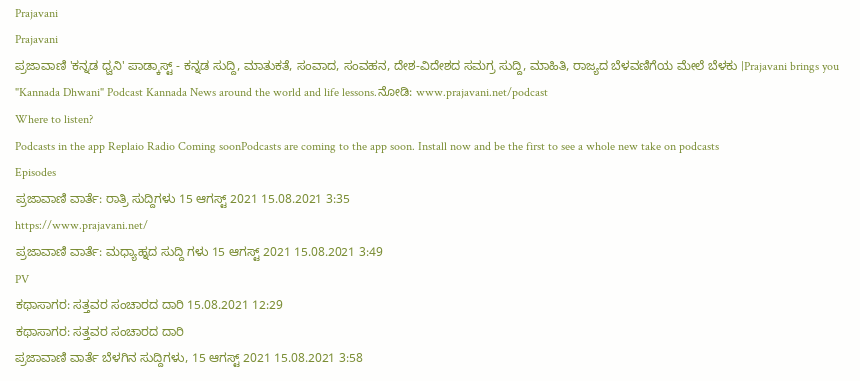Prajavani
Prajavani
ಪ್ರಜಾವಾಣಿ 'ಕನ್ನಡ ಧ್ವನಿ' ಪಾಡ್ಕಾಸ್ಟ್ - ಕನ್ನಡ ಸುದ್ದಿ, ಮಾತುಕತೆ, ಸಂವಾದ, ಸಂವಹನ, ದೇಶ-ವಿದೇಶದ ಸಮಗ್ರ ಸುದ್ದಿ, ಮಾಹಿತಿ, ರಾಜ್ಯದ ಬೆಳವಣಿಗೆಯ ಮೇಲೆ ಬೆಳಕು |Prajavani brings you "Kannada Dhwani" Podcast Kannada News around the world and life lessons.ನೋಡಿ: www.prajavani.net/podcast
Where to listen?
Podcasts in the app Replaio Radio Coming soonPodcasts are coming to the app soon. Install now and be the first to see a whole new take on podcasts
Episodes
ಪ್ರಜಾವಾಣಿ ವಾರ್ತೆ: ರಾತ್ರಿ ಸುದ್ದಿಗಳು 15 ಆಗಸ್ಟ್ 2021 15.08.2021 3:35
https://www.prajavani.net/
ಪ್ರಜಾವಾಣಿ ವಾರ್ತೆ: ಮಧ್ಯಾಹ್ನದ ಸುದ್ದಿ ಗಳು 15 ಆಗಸ್ಟ್ 2021 15.08.2021 3:49
PV
ಕಥಾಸಾಗರ: ಸತ್ತವರ ಸಂಚಾರದ ದಾರಿ 15.08.2021 12:29
ಕಥಾಸಾಗರ: ಸತ್ತವರ ಸಂಚಾರದ ದಾರಿ
ಪ್ರಜಾವಾಣಿ ವಾರ್ತೆ ಬೆಳಗಿನ ಸುದ್ದಿಗಳು, 15 ಆಗಸ್ಟ್ 2021 15.08.2021 3:58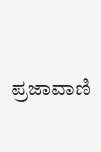ಪ್ರಜಾವಾಣಿ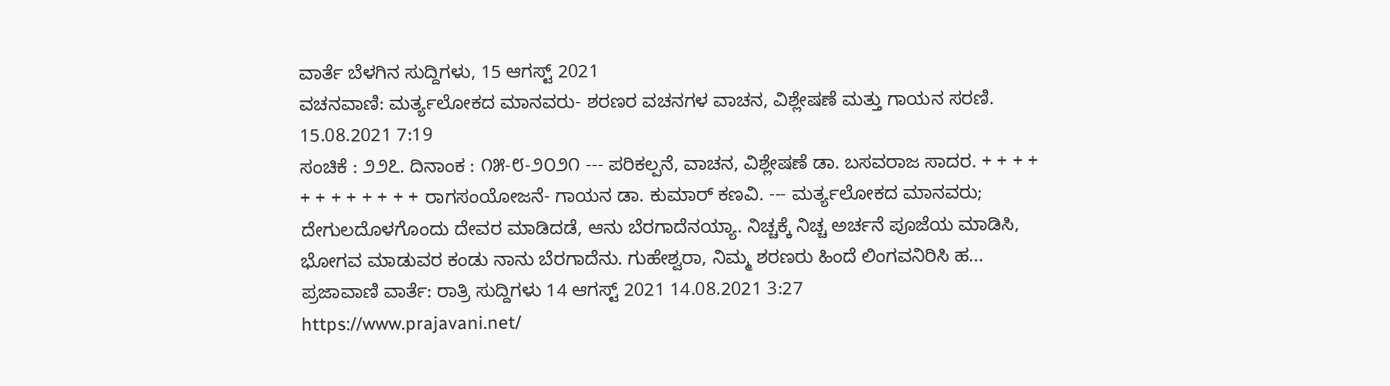ವಾರ್ತೆ ಬೆಳಗಿನ ಸುದ್ದಿಗಳು, 15 ಆಗಸ್ಟ್ 2021
ವಚನವಾಣಿ: ಮರ್ತ್ಯಲೋಕದ ಮಾನವರು- ಶರಣರ ವಚನಗಳ ವಾಚನ, ವಿಶ್ಲೇಷಣೆ ಮತ್ತು ಗಾಯನ ಸರಣಿ. 15.08.2021 7:19
ಸಂಚಿಕೆ : ೨೨೭. ದಿನಾಂಕ : ೧೫-೮-೨೦೨೧ --- ಪರಿಕಲ್ಪನೆ, ವಾಚನ, ವಿಶ್ಲೇಷಣೆ ಡಾ. ಬಸವರಾಜ ಸಾದರ. + + + + + + + + + + + + ರಾಗಸಂಯೋಜನೆ- ಗಾಯನ ಡಾ. ಕುಮಾರ್ ಕಣವಿ. --- ಮರ್ತ್ಯಲೋಕದ ಮಾನವರು; ದೇಗುಲದೊಳಗೊಂದು ದೇವರ ಮಾಡಿದಡೆ, ಆನು ಬೆರಗಾದೆನಯ್ಯಾ. ನಿಚ್ಚಕ್ಕೆ ನಿಚ್ಚ ಅರ್ಚನೆ ಪೂಜೆಯ ಮಾಡಿಸಿ, ಭೋಗವ ಮಾಡುವರ ಕಂಡು ನಾನು ಬೆರಗಾದೆನು. ಗುಹೇಶ್ವರಾ, ನಿಮ್ಮ ಶರಣರು ಹಿಂದೆ ಲಿಂಗವನಿರಿಸಿ ಹ...
ಪ್ರಜಾವಾಣಿ ವಾರ್ತೆ: ರಾತ್ರಿ ಸುದ್ದಿಗಳು 14 ಆಗಸ್ಟ್ 2021 14.08.2021 3:27
https://www.prajavani.net/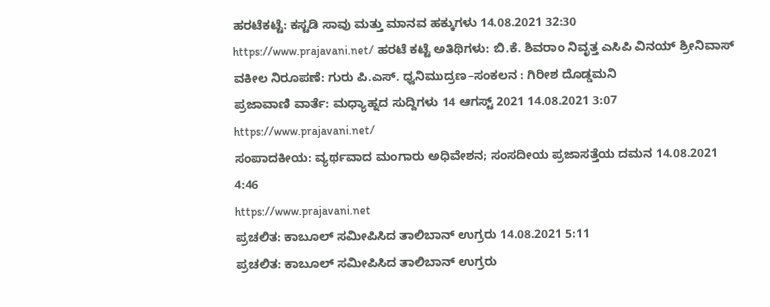ಹರಟೆಕಟ್ಟೆ: ಕಸ್ಟಡಿ ಸಾವು ಮತ್ತು ಮಾನವ ಹಕ್ಕುಗಳು 14.08.2021 32:30
https://www.prajavani.net/ ಹರಟೆ ಕಟ್ಟೆ ಅತಿಥಿಗಳು: ಬಿ.ಕೆ. ಶಿವರಾಂ ನಿವೃತ್ತ ಎಸಿಪಿ ವಿನಯ್ ಶ್ರೀನಿವಾಸ್ ವಕೀಲ ನಿರೂಪಣೆ: ಗುರು ಪಿ.ಎಸ್. ಧ್ವನಿಮುದ್ರಣ–ಸಂಕಲನ : ಗಿರೀಶ ದೊಡ್ಡಮನಿ
ಪ್ರಜಾವಾಣಿ ವಾರ್ತೆ: ಮಧ್ಯಾಹ್ನದ ಸುದ್ದಿಗಳು 14 ಆಗಸ್ಟ್ 2021 14.08.2021 3:07
https://www.prajavani.net/
ಸಂಪಾದಕೀಯ: ವ್ಯರ್ಥವಾದ ಮಂಗಾರು ಅಧಿವೇಶನ; ಸಂಸದೀಯ ಪ್ರಜಾಸತ್ತೆಯ ದಮನ 14.08.2021 4:46
https://www.prajavani.net
ಪ್ರಚಲಿತ: ಕಾಬೂಲ್ ಸಮೀಪಿಸಿದ ತಾಲಿಬಾನ್ ಉಗ್ರರು 14.08.2021 5:11
ಪ್ರಚಲಿತ: ಕಾಬೂಲ್ ಸಮೀಪಿಸಿದ ತಾಲಿಬಾನ್ ಉಗ್ರರು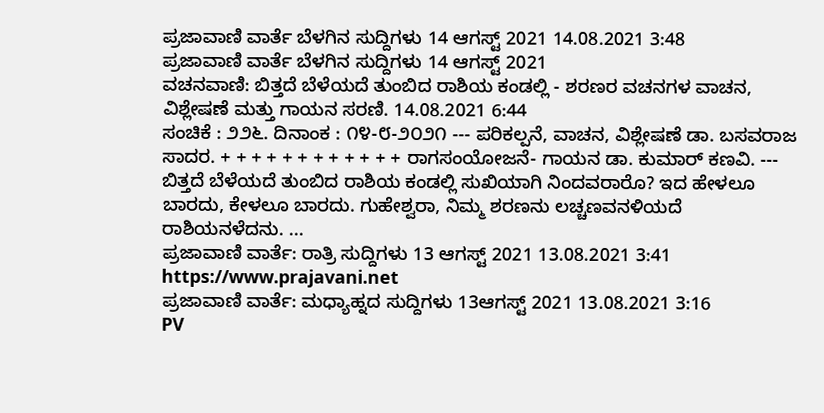ಪ್ರಜಾವಾಣಿ ವಾರ್ತೆ ಬೆಳಗಿನ ಸುದ್ದಿಗಳು 14 ಆಗಸ್ಟ್ 2021 14.08.2021 3:48
ಪ್ರಜಾವಾಣಿ ವಾರ್ತೆ ಬೆಳಗಿನ ಸುದ್ದಿಗಳು 14 ಆಗಸ್ಟ್ 2021
ವಚನವಾಣಿ: ಬಿತ್ತದೆ ಬೆಳೆಯದೆ ತುಂಬಿದ ರಾಶಿಯ ಕಂಡಲ್ಲಿ - ಶರಣರ ವಚನಗಳ ವಾಚನ, ವಿಶ್ಲೇಷಣೆ ಮತ್ತು ಗಾಯನ ಸರಣಿ. 14.08.2021 6:44
ಸಂಚಿಕೆ : ೨೨೬. ದಿನಾಂಕ : ೧೪-೮-೨೦೨೧ --- ಪರಿಕಲ್ಪನೆ, ವಾಚನ, ವಿಶ್ಲೇಷಣೆ ಡಾ. ಬಸವರಾಜ ಸಾದರ. + + + + + + + + + + + + ರಾಗಸಂಯೋಜನೆ- ಗಾಯನ ಡಾ. ಕುಮಾರ್ ಕಣವಿ. --- ಬಿತ್ತದೆ ಬೆಳೆಯದೆ ತುಂಬಿದ ರಾಶಿಯ ಕಂಡಲ್ಲಿ ಸುಖಿಯಾಗಿ ನಿಂದವರಾರೊ? ಇದ ಹೇಳಲೂ ಬಾರದು, ಕೇಳಲೂ ಬಾರದು. ಗುಹೇಶ್ವರಾ, ನಿಮ್ಮ ಶರಣನು ಲಚ್ಚಣವನಳಿಯದೆ ರಾಶಿಯನಳೆದನು. ...
ಪ್ರಜಾವಾಣಿ ವಾರ್ತೆ: ರಾತ್ರಿ ಸುದ್ದಿಗಳು 13 ಆಗಸ್ಟ್ 2021 13.08.2021 3:41
https://www.prajavani.net
ಪ್ರಜಾವಾಣಿ ವಾರ್ತೆ: ಮಧ್ಯಾಹ್ನದ ಸುದ್ದಿಗಳು 13ಆಗಸ್ಟ್ 2021 13.08.2021 3:16
PV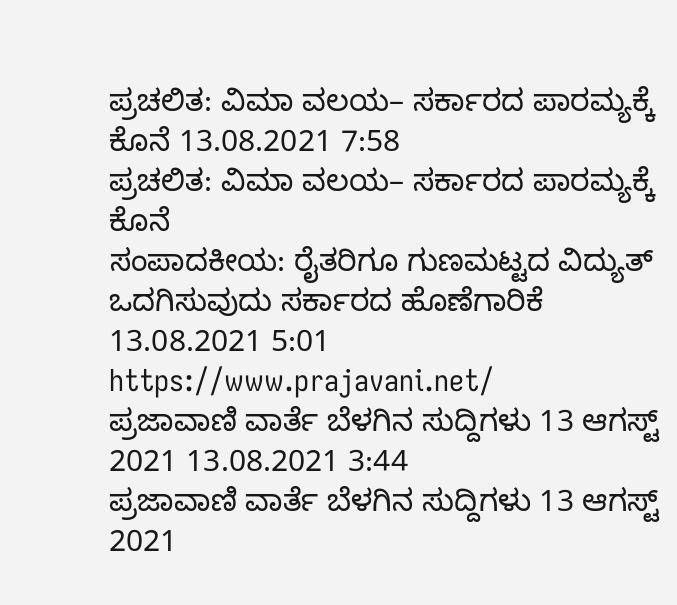ಪ್ರಚಲಿತ: ವಿಮಾ ವಲಯ– ಸರ್ಕಾರದ ಪಾರಮ್ಯಕ್ಕೆ ಕೊನೆ 13.08.2021 7:58
ಪ್ರಚಲಿತ: ವಿಮಾ ವಲಯ– ಸರ್ಕಾರದ ಪಾರಮ್ಯಕ್ಕೆ ಕೊನೆ
ಸಂಪಾದಕೀಯ: ರೈತರಿಗೂ ಗುಣಮಟ್ಟದ ವಿದ್ಯುತ್ ಒದಗಿಸುವುದು ಸರ್ಕಾರದ ಹೊಣೆಗಾರಿಕೆ 13.08.2021 5:01
https://www.prajavani.net/
ಪ್ರಜಾವಾಣಿ ವಾರ್ತೆ ಬೆಳಗಿನ ಸುದ್ದಿಗಳು 13 ಆಗಸ್ಟ್ 2021 13.08.2021 3:44
ಪ್ರಜಾವಾಣಿ ವಾರ್ತೆ ಬೆಳಗಿನ ಸುದ್ದಿಗಳು 13 ಆಗಸ್ಟ್ 2021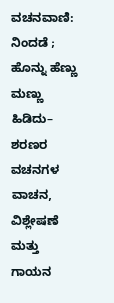ವಚನವಾಣಿ: ನಿಂದಡೆ ; ಹೊನ್ನು ಹೆಣ್ಣು ಮಣ್ಣು ಹಿಡಿದು– ಶರಣರ ವಚನಗಳ ವಾಚನ, ವಿಶ್ಲೇಷಣೆ ಮತ್ತು ಗಾಯನ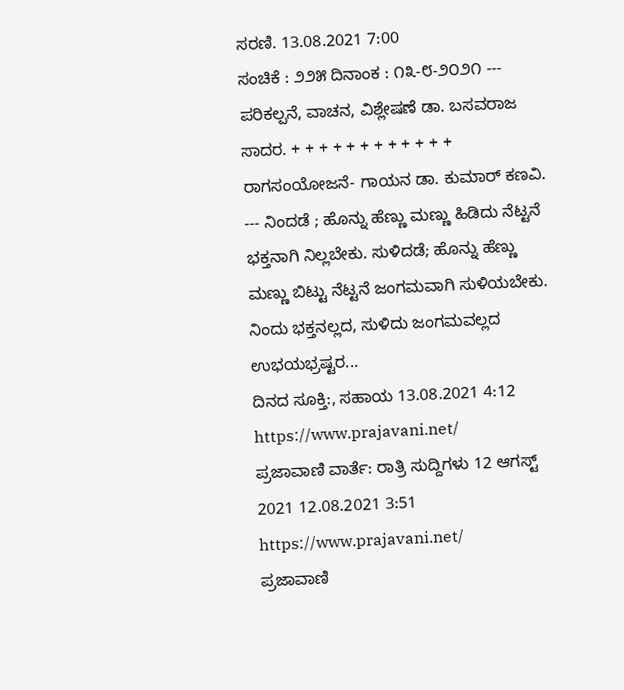ಸರಣಿ. 13.08.2021 7:00
ಸಂಚಿಕೆ : ೨೨೫ ದಿನಾಂಕ : ೧೩-೮-೨೦೨೧ --- ಪರಿಕಲ್ಪನೆ, ವಾಚನ, ವಿಶ್ಲೇಷಣೆ ಡಾ. ಬಸವರಾಜ ಸಾದರ. + + + + + + + + + + + + ರಾಗಸಂಯೋಜನೆ- ಗಾಯನ ಡಾ. ಕುಮಾರ್ ಕಣವಿ. --- ನಿಂದಡೆ ; ಹೊನ್ನು ಹೆಣ್ಣು ಮಣ್ಣು ಹಿಡಿದು ನೆಟ್ಟನೆ ಭಕ್ತನಾಗಿ ನಿಲ್ಲಬೇಕು. ಸುಳಿದಡೆ; ಹೊನ್ನು ಹೆಣ್ಣು ಮಣ್ಣು ಬಿಟ್ಟು ನೆಟ್ಟನೆ ಜಂಗಮವಾಗಿ ಸುಳಿಯಬೇಕು. ನಿಂದು ಭಕ್ತನಲ್ಲದ, ಸುಳಿದು ಜಂಗಮವಲ್ಲದ ಉಭಯಭ್ರಷ್ಟರ...
ದಿನದ ಸೂಕ್ತಿ:, ಸಹಾಯ 13.08.2021 4:12
https://www.prajavani.net/
ಪ್ರಜಾವಾಣಿ ವಾರ್ತೆ: ರಾತ್ರಿ ಸುದ್ದಿಗಳು 12 ಆಗಸ್ಟ್ 2021 12.08.2021 3:51
https://www.prajavani.net/
ಪ್ರಜಾವಾಣಿ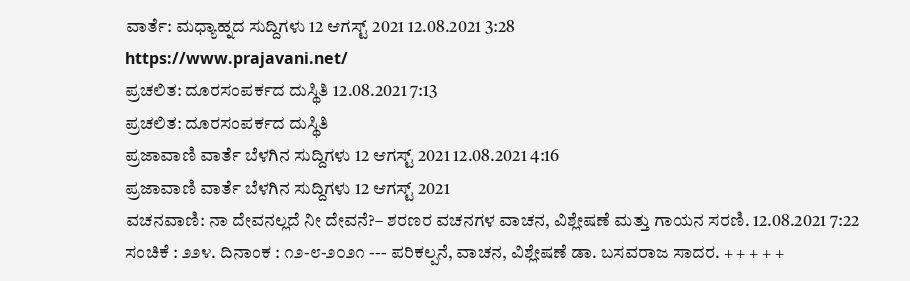ವಾರ್ತೆ: ಮಧ್ಯಾಹ್ನದ ಸುದ್ದಿಗಳು 12 ಆಗಸ್ಟ್ 2021 12.08.2021 3:28
https://www.prajavani.net/
ಪ್ರಚಲಿತ: ದೂರಸಂಪರ್ಕದ ದುಸ್ಥಿತಿ 12.08.2021 7:13
ಪ್ರಚಲಿತ: ದೂರಸಂಪರ್ಕದ ದುಸ್ಥಿತಿ
ಪ್ರಜಾವಾಣಿ ವಾರ್ತೆ ಬೆಳಗಿನ ಸುದ್ದಿಗಳು 12 ಆಗಸ್ಟ್ 2021 12.08.2021 4:16
ಪ್ರಜಾವಾಣಿ ವಾರ್ತೆ ಬೆಳಗಿನ ಸುದ್ದಿಗಳು 12 ಆಗಸ್ಟ್ 2021
ವಚನವಾಣಿ: ನಾ ದೇವನಲ್ಲದೆ ನೀ ದೇವನೆ?– ಶರಣರ ವಚನಗಳ ವಾಚನ, ವಿಶ್ಲೇಷಣೆ ಮತ್ತು ಗಾಯನ ಸರಣಿ. 12.08.2021 7:22
ಸಂಚಿಕೆ : ೨೨೪. ದಿನಾಂಕ : ೧೨-೮-೨೦೨೧ --- ಪರಿಕಲ್ಪನೆ, ವಾಚನ, ವಿಶ್ಲೇಷಣೆ ಡಾ. ಬಸವರಾಜ ಸಾದರ. + + + + +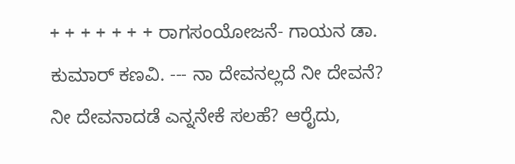+ + + + + + + ರಾಗಸಂಯೋಜನೆ- ಗಾಯನ ಡಾ. ಕುಮಾರ್ ಕಣವಿ. --- ನಾ ದೇವನಲ್ಲದೆ ನೀ ದೇವನೆ? ನೀ ದೇವನಾದಡೆ ಎನ್ನನೇಕೆ ಸಲಹೆ? ಆರೈದು,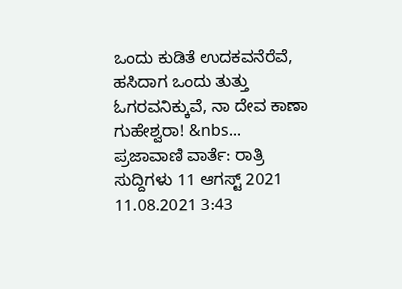ಒಂದು ಕುಡಿತೆ ಉದಕವನೆರೆವೆ, ಹಸಿದಾಗ ಒಂದು ತುತ್ತು ಓಗರವನಿಕ್ಕುವೆ, ನಾ ದೇವ ಕಾಣಾ ಗುಹೇಶ್ವರಾ! &nbs...
ಪ್ರಜಾವಾಣಿ ವಾರ್ತೆ: ರಾತ್ರಿ ಸುದ್ದಿಗಳು 11 ಆಗಸ್ಟ್ 2021 11.08.2021 3:43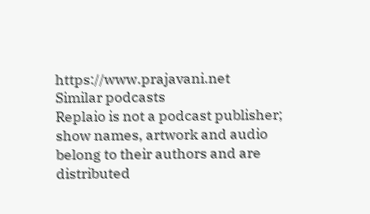https://www.prajavani.net
Similar podcasts
Replaio is not a podcast publisher; show names, artwork and audio belong to their authors and are distributed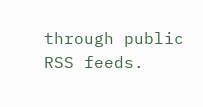through public RSS feeds.